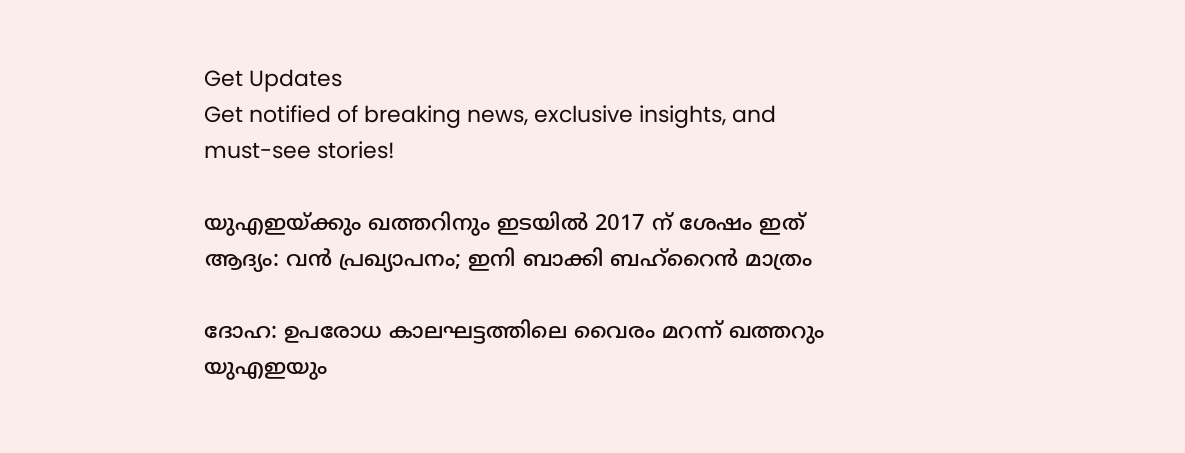Get Updates
Get notified of breaking news, exclusive insights, and must-see stories!

യുഎഇയ്ക്കും ഖത്തറിനും ഇടയില്‍ 2017 ന് ശേഷം ഇത് ആദ്യം: വന്‍ പ്രഖ്യാപനം; ഇനി ബാക്കി ബഹ്റൈന്‍ മാത്രം

ദോഹ: ഉപരോധ കാലഘട്ടത്തിലെ വൈരം മറന്ന് ഖത്തറും യുഎഇയും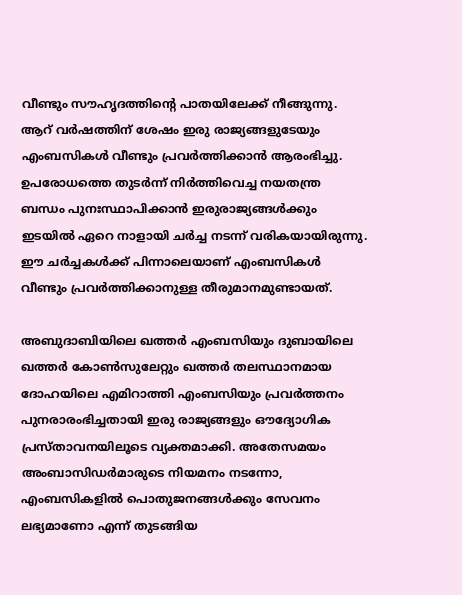വീണ്ടും സൗഹൃദത്തിന്റെ പാതയിലേക്ക് നീങ്ങുന്നു. ആറ് വർഷത്തിന് ശേഷം ഇരു രാജ്യങ്ങളുടേയും എംബസികള്‍ വീണ്ടും പ്രവർത്തിക്കാന്‍ ആരംഭിച്ചു. ഉപരോധത്തെ തുടർന്ന് നിർത്തിവെച്ച നയതന്ത്ര ബന്ധം പുനഃസ്ഥാപിക്കാന്‍ ഇരുരാജ്യങ്ങള്‍ക്കും ഇടയില്‍ ഏറെ നാളായി ചർച്ച നടന്ന് വരികയായിരുന്നു. ഈ ചർച്ചകള്‍ക്ക് പിന്നാലെയാണ് എംബസികള്‍ വീണ്ടും പ്രവർത്തിക്കാനുള്ള തീരുമാനമുണ്ടായത്.

അബുദാബിയിലെ ഖത്തർ എംബസിയും ദുബായിലെ ഖത്തർ കോൺസുലേറ്റും ഖത്തർ തലസ്ഥാനമായ ദോഹയിലെ എമിറാത്തി എംബസിയും പ്രവർത്തനം പുനരാരംഭിച്ചതായി ഇരു രാജ്യങ്ങളും ഔദ്യോഗിക പ്രസ്താവനയിലൂടെ വ്യക്തമാക്കി. അതേസമയം അംബാസിഡർമാരുടെ നിയമനം നടന്നോ, എംബസികളില്‍ പൊതുജനങ്ങള്‍ക്കും സേവനം ലഭ്യമാണോ എന്ന് തുടങ്ങിയ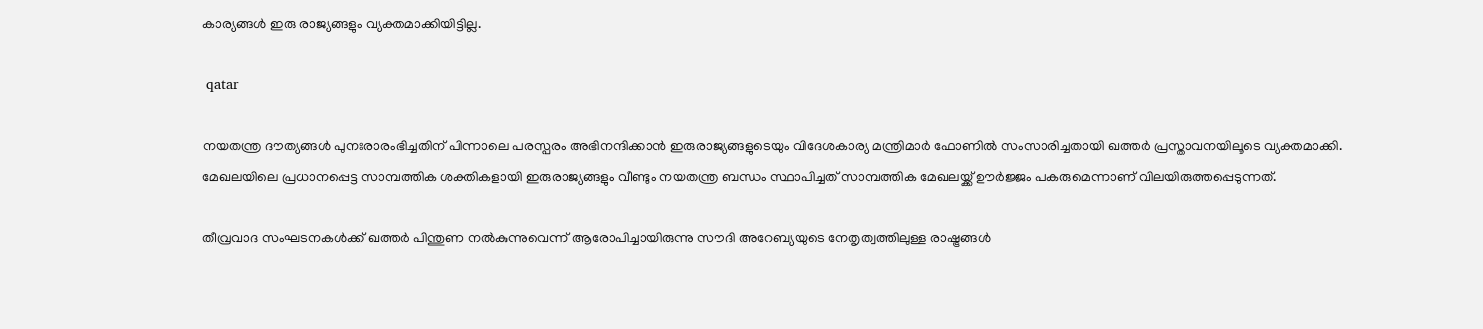കാര്യങ്ങള്‍ ഇരു രാജ്യങ്ങളും വ്യക്തമാക്കിയിട്ടില്ല.

 qatar

നയതന്ത്ര ദൗത്യങ്ങൾ പുനഃരാരംഭിച്ചതിന് പിന്നാലെ പരസ്പരം അഭിനന്ദിക്കാൻ ഇരുരാജ്യങ്ങളുടെയും വിദേശകാര്യ മന്ത്രിമാർ ഫോണിൽ സംസാരിച്ചതായി ഖത്തർ പ്രസ്താവനയിലൂടെ വ്യക്തമാക്കി. മേഖലയിലെ പ്രധാനപ്പെട്ട സാമ്പത്തിക ശക്തികളായി ഇരുരാജ്യങ്ങളും വീണ്ടും നയതന്ത്ര ബന്ധം സ്ഥാപിച്ചത് സാമ്പത്തിക മേഖലയ്ക്ക് ഊർജ്ജം പകരുമെന്നാണ് വിലയിരുത്തപ്പെടുന്നത്.

തീവ്രവാദ സംഘടനകള്‍ക്ക് ഖത്തർ പിന്തുണ നല്‍കുന്നുവെന്ന് ആരോപിച്ചായിരുന്നു സൗദി അറേബ്യയുടെ നേതൃത്വത്തിലുള്ള രാഷ്ട്രങ്ങള്‍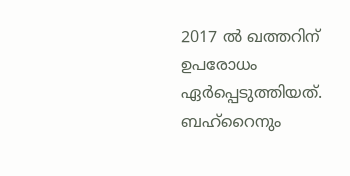2017 ല്‍ ഖത്തറിന് ഉപരോധം ഏർപ്പെടുത്തിയത്. ബഹ്റൈനും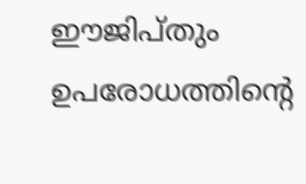ഈജിപ്തും ഉപരോധത്തിന്റെ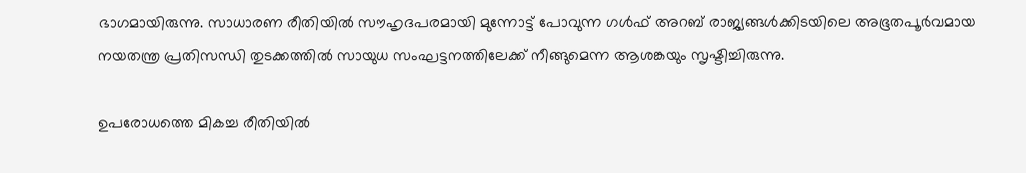ഭാഗമായിരുന്നു. സാധാരണ രീതിയില്‍ സൗഹൃദപരമായി മുന്നോട്ട് പോവുന്ന ഗൾഫ് അറബ് രാജ്യങ്ങൾക്കിടയിലെ അഭൂതപൂർവമായ നയതന്ത്ര പ്രതിസന്ധി തുടക്കത്തിൽ സായുധ സംഘട്ടനത്തിലേക്ക് നീങ്ങുമെന്ന ആശങ്കയും സൃഷ്ടിച്ചിരുന്നു.

ഉപരോധത്തെ മികച്ച രീതിയില്‍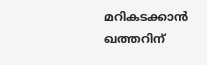മറികടക്കാന്‍ ഖത്തറിന്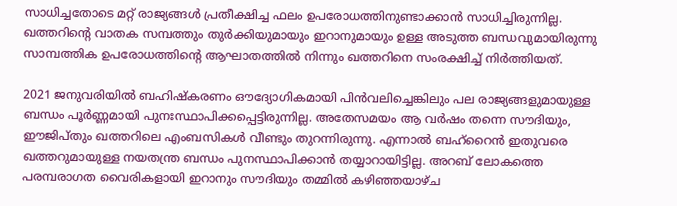സാധിച്ചതോടെ മറ്റ് രാജ്യങ്ങള്‍ പ്രതീക്ഷിച്ച ഫലം ഉപരോധത്തിനുണ്ടാക്കാന്‍ സാധിച്ചിരുന്നില്ല. ഖത്തറിന്റെ വാതക സമ്പത്തും തുർക്കിയുമായും ഇറാനുമായും ഉള്ള അടുത്ത ബന്ധവുമായിരുന്നു സാമ്പത്തിക ഉപരോധത്തിന്റെ ആഘാതത്തില്‍ നിന്നും ഖത്തറിനെ സംരക്ഷിച്ച് നിർത്തിയത്.

2021 ജനുവരിയിൽ ബഹിഷ്‌കരണം ഔദ്യോഗികമായി പിൻവലിച്ചെങ്കിലും പല രാജ്യങ്ങളുമായുള്ള ബന്ധം പൂർണ്ണമായി പുനഃസ്ഥാപിക്കപ്പെട്ടിരുന്നില്ല. അതേസമയം ആ വർഷം തന്നെ സൗദിയും, ഈജിപ്തും ഖത്തറിലെ എംബസികള്‍ വീണ്ടും തുറന്നിരുന്നു. എന്നാല്‍ ബഹ്റൈന്‍ ഇതുവരെ ഖത്തറുമായുള്ള നയതന്ത്ര ബന്ധം പുനസ്ഥാപിക്കാന്‍ തയ്യാറായിട്ടില്ല. അറബ് ലോകത്തെ പരമ്പരാഗത വൈരികളായി ഇറാനും സൗദിയും തമ്മില്‍ കഴിഞ്ഞയാഴ്ച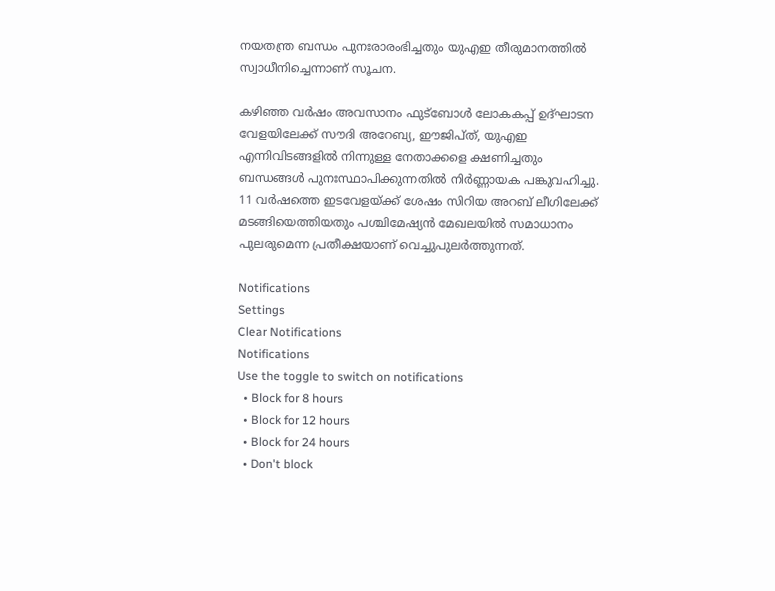നയതന്ത്ര ബന്ധം പുനഃരാരംഭിച്ചതും യുഎഇ തീരുമാനത്തില്‍ സ്വാധീനിച്ചെന്നാണ് സൂചന.

കഴിഞ്ഞ വർഷം അവസാനം ഫുട്ബോള്‍ ലോകകപ്പ് ഉദ്ഘാടന വേളയിലേക്ക് സൗദി അറേബ്യ, ഈജിപ്ത്, യുഎഇ എന്നിവിടങ്ങളിൽ നിന്നുള്ള നേതാക്കളെ ക്ഷണിച്ചതും ബന്ധങ്ങള്‍ പുനഃസ്ഥാപിക്കുന്നതില്‍ നിർണ്ണായക പങ്കുവഹിച്ചു. 11 വർഷത്തെ ഇടവേളയ്ക്ക് ശേഷം സിറിയ അറബ് ലീഗിലേക്ക് മടങ്ങിയെത്തിയതും പശ്ചിമേഷ്യന്‍ മേഖലയില്‍ സമാധാനം പുലരുമെന്ന പ്രതീക്ഷയാണ് വെച്ചുപുലർത്തുന്നത്.

Notifications
Settings
Clear Notifications
Notifications
Use the toggle to switch on notifications
  • Block for 8 hours
  • Block for 12 hours
  • Block for 24 hours
  • Don't block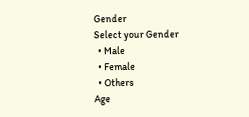Gender
Select your Gender
  • Male
  • Female
  • Others
Age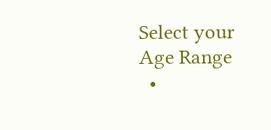Select your Age Range
  •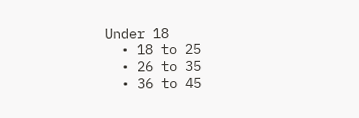Under 18
  • 18 to 25
  • 26 to 35
  • 36 to 45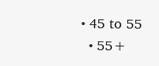• 45 to 55
  • 55+